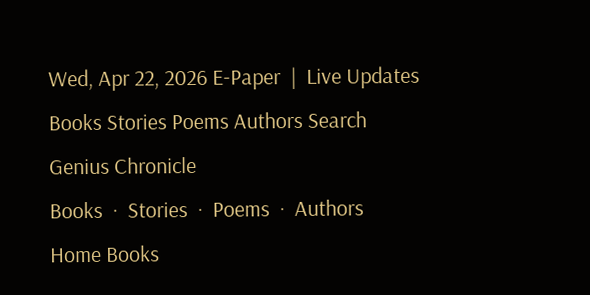Wed, Apr 22, 2026 E-Paper  |  Live Updates
Books Stories Poems Authors Search
Genius Chronicle
Books  ·  Stories  ·  Poems  ·  Authors
Home Books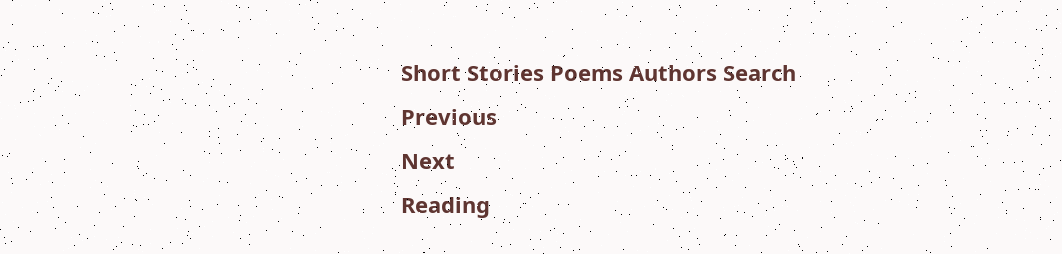Short Stories Poems Authors Search
Previous
Next
Reading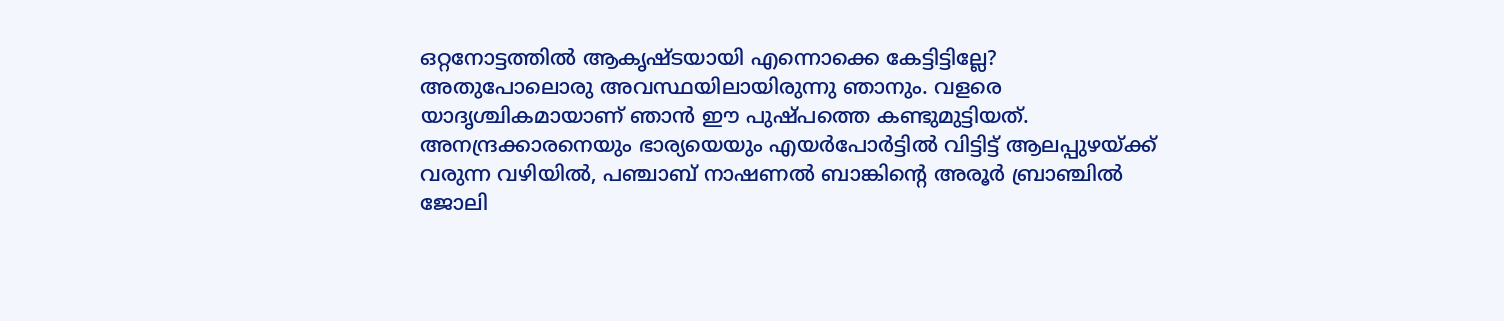ഒറ്റനോട്ടത്തിൽ ആകൃഷ്ടയായി എന്നൊക്കെ കേട്ടിട്ടില്ലേ? അതുപോലൊരു അവസ്ഥയിലായിരുന്നു ഞാനും. വളരെ യാദൃശ്ചികമായാണ് ഞാൻ ഈ പുഷ്പത്തെ കണ്ടുമുട്ടിയത്. അനന്ദ്രക്കാരനെയും ഭാര്യയെയും എയർപോർട്ടിൽ വിട്ടിട്ട് ആലപ്പുഴയ്ക്ക് വരുന്ന വഴിയിൽ, പഞ്ചാബ് നാഷണൽ ബാങ്കിന്റെ അരൂർ ബ്രാഞ്ചിൽ ജോലി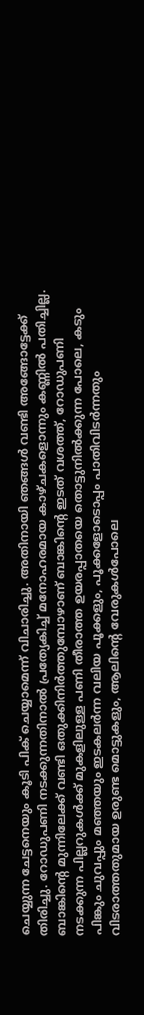ചെയ്യുന്ന ചേട്ടനെയും കൂടി പിക് ചെയ്യാമെന്ന് വിചാരിച്ചു. അതിനായി ഞങ്ങൾ വണ്ടി അങ്ങോട്ടേക്ക് തിരിച്ചു. റോഡുപണി നടക്കുന്നതിനാൽ പ്രത്യേകിച്ച് മനോഹരമായ കാഴ്ചകളൊന്നും കണ്ണിൽ പതിച്ചില്ല. ബാങ്കിന്റെ മുന്നിലേക്ക് വണ്ടി ഒതുക്കിനിർത്തുമ്പോഴാണ് ബാങ്കിന്റെ ഇടത് വശത്ത്, റോഡുപണി നടക്കുന്ന പില്ലറുകൾക്ക് മുകളിലുള്ള പണി തീരാത്ത ഉയരപ്പാതയെ തൊട്ടുനിൽക്കുന്ന പോലെ, കടും പിങ്കും ചുവപ്പും മഞ്ഞയും ഇടകലർന്ന വലിയ പൂക്കളും, പൂക്കളോടൊപ്പം പാതിവിടർന്നതും വിടരാത്തതുമായ ഉരുണ്ട മൊട്ടുകളും, ആലിന്റെ വേരുകൾപോലെ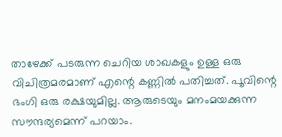താഴേക്ക് പടരുന്ന ചെറിയ ശാഖകളും ഉള്ള ഒരു വിചിത്രമരമാണ് എന്റെ കണ്ണിൽ പതിച്ചത്. പൂവിന്റെ ഭംഗി ഒരു രക്ഷയുമില്ല. ആരുടെയും മനംമയക്കുന്ന സൗന്ദര്യമെന്ന് പറയാം.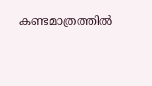കണ്ടമാത്രത്തിൽ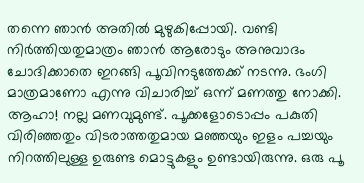തന്നെ ഞാൻ അതിൽ മുഴുകിപ്പോയി. വണ്ടി നിർത്തിയതുമാത്രം ഞാൻ ആരോടും അനുവാദം ചോദിക്കാതെ ഇറങ്ങി പൂവിനടുത്തേക്ക് നടന്നു. ഭംഗി മാത്രമാണോ എന്നു വിചാരിച്ച് ഒന്ന് മണത്തു നോക്കി. ആഹാ! നല്ല മണവുമുണ്ട്. പൂക്കളോടൊപ്പം പകുതി വിരിഞ്ഞതും വിടരാത്തതുമായ മഞ്ഞയും ഇളം പച്ചയും നിറത്തിലുള്ള ഉരുണ്ട മൊട്ടുകളും ഉണ്ടായിരുന്നു. ഒരു പൂ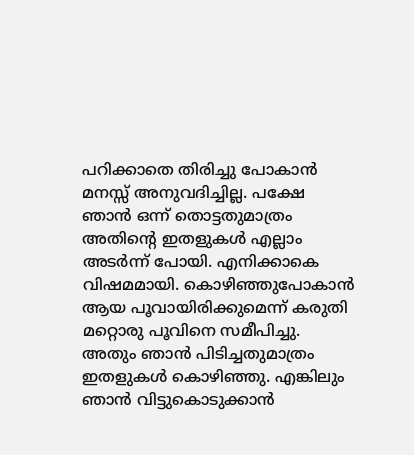പറിക്കാതെ തിരിച്ചു പോകാൻ മനസ്സ് അനുവദിച്ചില്ല. പക്ഷേ ഞാൻ ഒന്ന് തൊട്ടതുമാത്രം അതിന്റെ ഇതളുകൾ എല്ലാം അടർന്ന് പോയി. എനിക്കാകെ വിഷമമായി. കൊഴിഞ്ഞുപോകാൻ ആയ പൂവായിരിക്കുമെന്ന് കരുതി മറ്റൊരു പൂവിനെ സമീപിച്ചു. അതും ഞാൻ പിടിച്ചതുമാത്രം ഇതളുകൾ കൊഴിഞ്ഞു. എങ്കിലും ഞാൻ വിട്ടുകൊടുക്കാൻ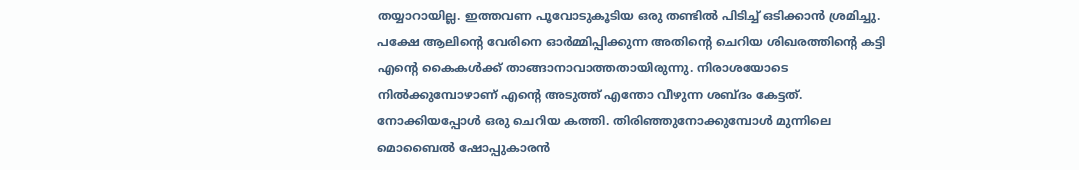തയ്യാറായില്ല. ഇത്തവണ പൂവോടുകൂടിയ ഒരു തണ്ടിൽ പിടിച്ച് ഒടിക്കാൻ ശ്രമിച്ചു. പക്ഷേ ആലിന്റെ വേരിനെ ഓർമ്മിപ്പിക്കുന്ന അതിന്റെ ചെറിയ ശിഖരത്തിന്റെ കട്ടി എന്റെ കൈകൾക്ക് താങ്ങാനാവാത്തതായിരുന്നു. നിരാശയോടെ നിൽക്കുമ്പോഴാണ് എന്റെ അടുത്ത് എന്തോ വീഴുന്ന ശബ്ദം കേട്ടത്. നോക്കിയപ്പോൾ ഒരു ചെറിയ കത്തി. തിരിഞ്ഞുനോക്കുമ്പോൾ മുന്നിലെ മൊബൈൽ ഷോപ്പുകാരൻ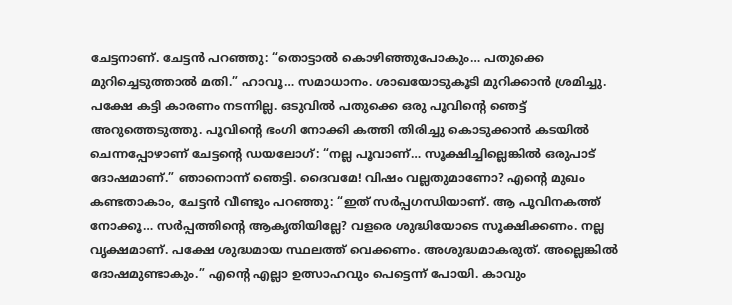ചേട്ടനാണ്. ചേട്ടൻ പറഞ്ഞു: “തൊട്ടാൽ കൊഴിഞ്ഞുപോകും… പതുക്കെ മുറിച്ചെടുത്താൽ മതി.” ഹാവൂ… സമാധാനം. ശാഖയോടുകൂടി മുറിക്കാൻ ശ്രമിച്ചു. പക്ഷേ കട്ടി കാരണം നടന്നില്ല. ഒടുവിൽ പതുക്കെ ഒരു പൂവിന്റെ ഞെട്ട് അറുത്തെടുത്തു. പൂവിന്റെ ഭംഗി നോക്കി കത്തി തിരിച്ചു കൊടുക്കാൻ കടയിൽ ചെന്നപ്പോഴാണ് ചേട്ടന്റെ ഡയലോഗ്: “നല്ല പൂവാണ്… സൂക്ഷിച്ചില്ലെങ്കിൽ ഒരുപാട് ദോഷമാണ്.” ഞാനൊന്ന് ഞെട്ടി. ദൈവമേ! വിഷം വല്ലതുമാണോ? എന്റെ മുഖം കണ്ടതാകാം, ചേട്ടൻ വീണ്ടും പറഞ്ഞു: “ഇത് സർപ്പഗന്ധിയാണ്. ആ പൂവിനകത്ത് നോക്കൂ… സർപ്പത്തിന്റെ ആകൃതിയില്ലേ? വളരെ ശുദ്ധിയോടെ സൂക്ഷിക്കണം. നല്ല വൃക്ഷമാണ്. പക്ഷേ ശുദ്ധമായ സ്ഥലത്ത് വെക്കണം. അശുദ്ധമാകരുത്. അല്ലെങ്കിൽ ദോഷമുണ്ടാകും.” എന്റെ എല്ലാ ഉത്സാഹവും പെട്ടെന്ന് പോയി. കാവും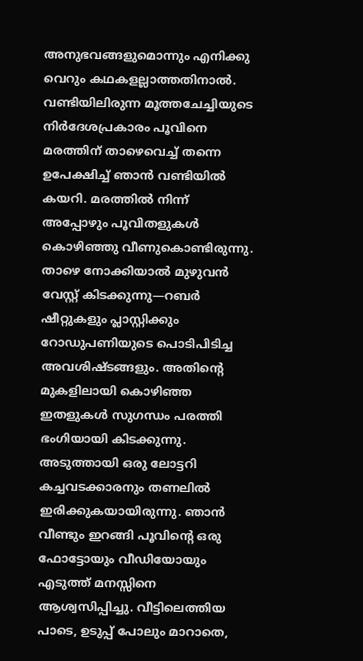അനുഭവങ്ങളുമൊന്നും എനിക്കു വെറും കഥകളല്ലാത്തതിനാൽ. വണ്ടിയിലിരുന്ന മൂത്തചേച്ചിയുടെ നിർദേശപ്രകാരം പൂവിനെ മരത്തിന് താഴെവെച്ച് തന്നെ ഉപേക്ഷിച്ച് ഞാൻ വണ്ടിയിൽ കയറി. മരത്തിൽ നിന്ന് അപ്പോഴും പൂവിതളുകൾ കൊഴിഞ്ഞു വീണുകൊണ്ടിരുന്നു. താഴെ നോക്കിയാൽ മുഴുവൻ വേസ്റ്റ് കിടക്കുന്നു—റബർ ഷീറ്റുകളും പ്ലാസ്റ്റിക്കും റോഡുപണിയുടെ പൊടിപിടിച്ച അവശിഷ്ടങ്ങളും. അതിന്റെ മുകളിലായി കൊഴിഞ്ഞ ഇതളുകൾ സുഗന്ധം പരത്തി ഭംഗിയായി കിടക്കുന്നു. അടുത്തായി ഒരു ലോട്ടറി കച്ചവടക്കാരനും തണലിൽ ഇരിക്കുകയായിരുന്നു. ഞാൻ വീണ്ടും ഇറങ്ങി പൂവിന്റെ ഒരു ഫോട്ടോയും വീഡിയോയും എടുത്ത് മനസ്സിനെ ആശ്വസിപ്പിച്ചു. വീട്ടിലെത്തിയ പാടെ, ഉടുപ്പ് പോലും മാറാതെ,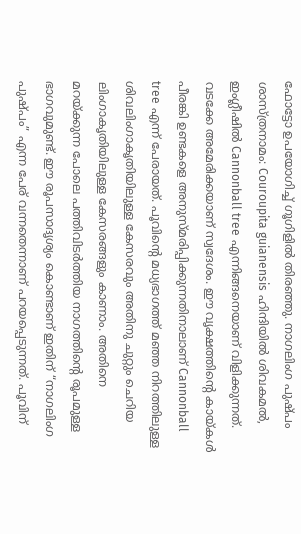ഫോട്ടോ ഉപയോഗിച്ച് ഗൂഗിളിൽ തിരഞ്ഞു. നാഗലിംഗ പുഷ്പം ശാസ്ത്രനാമം: Couroupita guianensis ഹിന്ദിയിൽ ശിവകമൽ, ഇംഗ്ലീഷിൽ Cannonball tree എന്നിങ്ങനെയാണ് വിളിക്കുന്നത്. വടക്കേ അമേരിക്കയാണ് സ്വദേശം. ഈ വൃക്ഷത്തിന്റെ കായ്കൾ പീരങ്കി ഉണ്ടകളെ അനുസ്മരിപ്പിക്കുന്നതിനാലാണ് Cannonball tree എന്ന് പേരായത്. പൂവിന്റെ മധ്യഭാഗത്ത് മഞ്ഞ നിറത്തിലുള്ള ശിവലിംഗാകൃതിയിലുള്ള കേസരവും അതിനു ചുറ്റും ചെറിയ ലിംഗാകൃതിയിലുള്ള കേസരങ്ങളും കാണാം. അതിനെ മറയ്ക്കുന്ന പോലെ പത്തിവിടർത്തിയ നാഗത്തിന്റെ രൂപമുള്ള ഭാഗവുമുണ്ട്. ഈ രൂപസാദൃശ്യം കൊണ്ടാണ് ഇതിന് “നാഗലിംഗ പുഷ്പം” എന്ന പേര് വന്നതെന്നാണ് പറയപ്പെടുന്നത്. പൂവിന്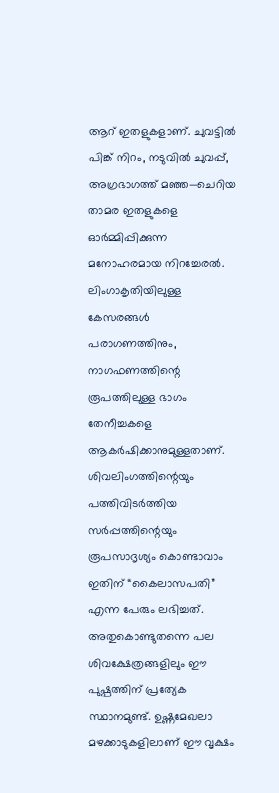ആറ് ഇതളുകളാണ്. ചുവട്ടിൽ പിങ്ക് നിറം, നടുവിൽ ചുവപ്പ്, അഗ്രഭാഗത്ത് മഞ്ഞ—ചെറിയ താമര ഇതളുകളെ ഓർമ്മിപ്പിക്കുന്ന മനോഹരമായ നിറച്ചേരൽ. ലിംഗാകൃതിയിലുള്ള കേസരങ്ങൾ പരാഗണത്തിനും, നാഗഫണത്തിന്റെ രൂപത്തിലുള്ള ഭാഗം തേനീച്ചകളെ ആകർഷിക്കാനുമുള്ളതാണ്. ശിവലിംഗത്തിന്റെയും പത്തിവിടർത്തിയ സർപ്പത്തിന്റെയും രൂപസാദൃശ്യം കൊണ്ടാവാം ഇതിന് “കൈലാസപതി” എന്ന പേരും ലഭിച്ചത്. അതുകൊണ്ടുതന്നെ പല ശിവക്ഷേത്രങ്ങളിലും ഈ പുഷ്പത്തിന് പ്രത്യേക സ്ഥാനമുണ്ട്. ഉഷ്ണമേഖലാ മഴക്കാടുകളിലാണ് ഈ വൃക്ഷം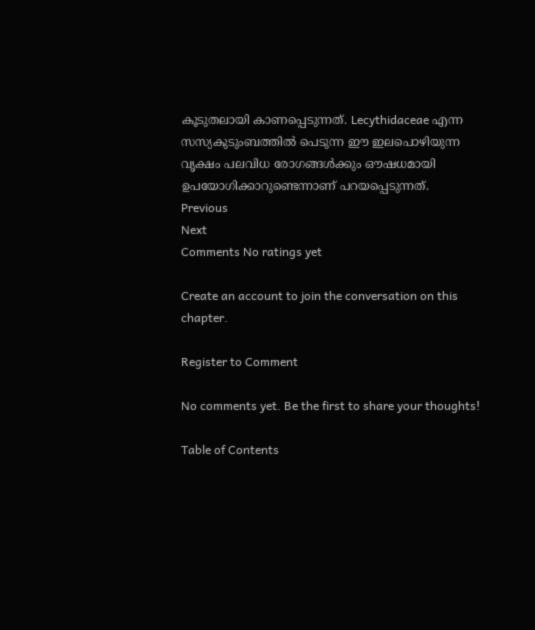കൂടുതലായി കാണപ്പെടുന്നത്. Lecythidaceae എന്ന സസ്യകുടുംബത്തിൽ പെടുന്ന ഈ ഇലപൊഴിയുന്ന വൃക്ഷം പലവിധ രോഗങ്ങൾക്കും ഔഷധമായി ഉപയോഗിക്കാറുണ്ടെന്നാണ് പറയപ്പെടുന്നത്.
Previous
Next
Comments No ratings yet

Create an account to join the conversation on this chapter.

Register to Comment

No comments yet. Be the first to share your thoughts!

Table of Contents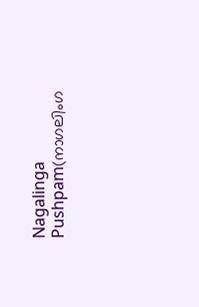Nagalinga Pushpam(നാഗലിംഗ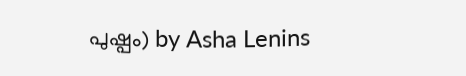പുഷ്പം) by Asha Lenins